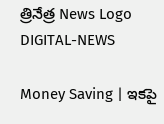త్రినేత్ర News Logo
DIGITAL-NEWS

Money Saving | ఇక‌పై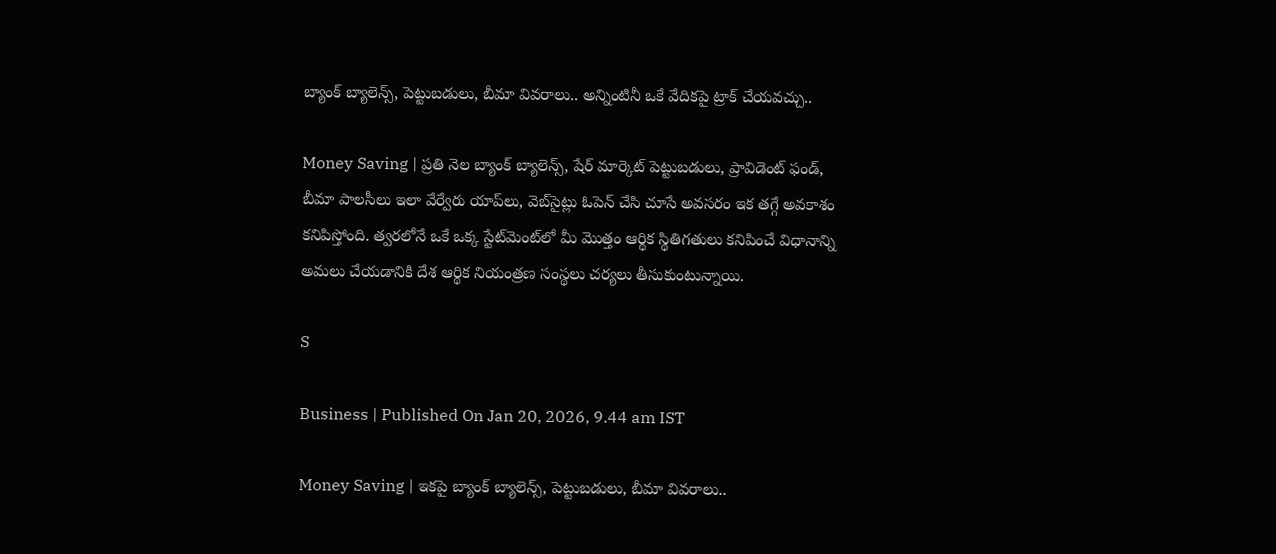బ్యాంక్ బ్యాలెన్స్‌, పెట్టుబ‌డులు, బీమా వివ‌రాలు.. అన్నింటినీ ఒకే వేదికపై ట్రాక్ చేయ‌వ‌చ్చు..

Money Saving | ప్రతి నెల బ్యాంక్ బ్యాలెన్స్, షేర్ మార్కెట్ పెట్టుబడులు, ప్రావిడెంట్ ఫండ్, బీమా పాలసీలు ఇలా వేర్వేరు యాప్‌లు, వెబ్‌సైట్లు ఓపెన్ చేసి చూసే అవసరం ఇక తగ్గే అవకాశం కనిపిస్తోంది. త్వరలోనే ఒకే ఒక్క స్టేట్‌మెంట్‌లో మీ మొత్తం ఆర్థిక స్థితిగతులు కనిపించే విధానాన్ని అమలు చేయడానికి దేశ ఆర్థిక నియంత్రణ సంస్థలు చర్యలు తీసుకుంటున్నాయి.

S

Business | Published On Jan 20, 2026, 9.44 am IST

Money Saving | ఇక‌పై బ్యాంక్ బ్యాలెన్స్‌, పెట్టుబ‌డులు, బీమా వివ‌రాలు..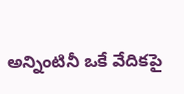అన్నింటినీ ఒకే వేదికపై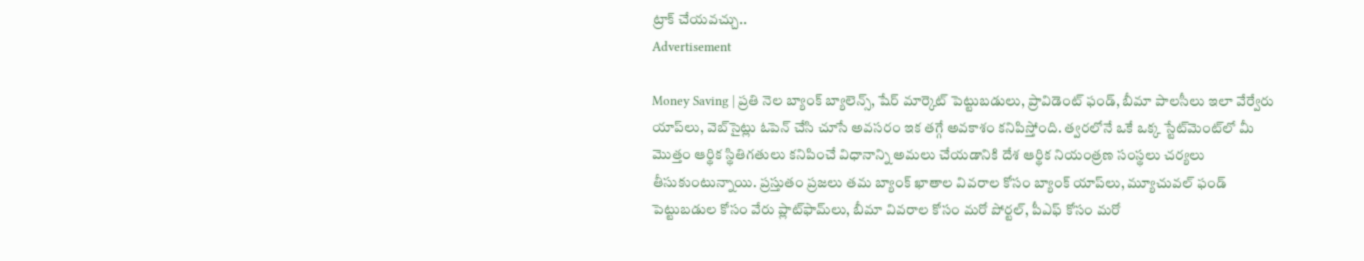ట్రాక్ చేయ‌వ‌చ్చు..
Advertisement

Money Saving | ప్రతి నెల బ్యాంక్ బ్యాలెన్స్, షేర్ మార్కెట్ పెట్టుబడులు, ప్రావిడెంట్ ఫండ్, బీమా పాలసీలు ఇలా వేర్వేరు యాప్‌లు, వెబ్‌సైట్లు ఓపెన్ చేసి చూసే అవసరం ఇక తగ్గే అవకాశం కనిపిస్తోంది. త్వరలోనే ఒకే ఒక్క స్టేట్‌మెంట్‌లో మీ మొత్తం ఆర్థిక స్థితిగతులు కనిపించే విధానాన్ని అమలు చేయడానికి దేశ ఆర్థిక నియంత్రణ సంస్థలు చర్యలు తీసుకుంటున్నాయి. ప్రస్తుతం ప్రజలు తమ బ్యాంక్ ఖాతాల వివరాల కోసం బ్యాంక్ యాప్‌లు, మ్యూచువల్ ఫండ్ పెట్టుబడుల కోసం వేరు ప్లాట్‌ఫామ్‌లు, బీమా వివరాల కోసం మరో పోర్టల్, పీఎఫ్ కోసం మరో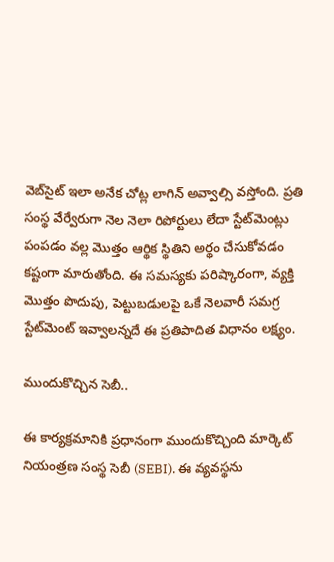వెబ్‌సైట్ ఇలా అనేక చోట్ల లాగిన్ అవ్వాల్సి వస్తోంది. ప్రతి సంస్థ వేర్వేరుగా నెల నెలా రిపోర్టులు లేదా స్టేట్‌మెంట్లు పంపడం వల్ల మొత్తం ఆర్థిక స్థితిని అర్థం చేసుకోవడం కష్టంగా మారుతోంది. ఈ సమస్యకు పరిష్కారంగా, వ్యక్తి మొత్తం పొదుపు, పెట్టుబడులపై ఒకే నెలవారీ సమగ్ర స్టేట్‌మెంట్‌ ఇవ్వాలన్నదే ఈ ప్రతిపాదిత విధానం లక్ష్యం.

ముందుకొచ్చిన సెబీ..

ఈ కార్యక్రమానికి ప్రధానంగా ముందుకొచ్చింది మార్కెట్ నియంత్రణ సంస్థ సెబీ (SEBI). ఈ వ్యవస్థను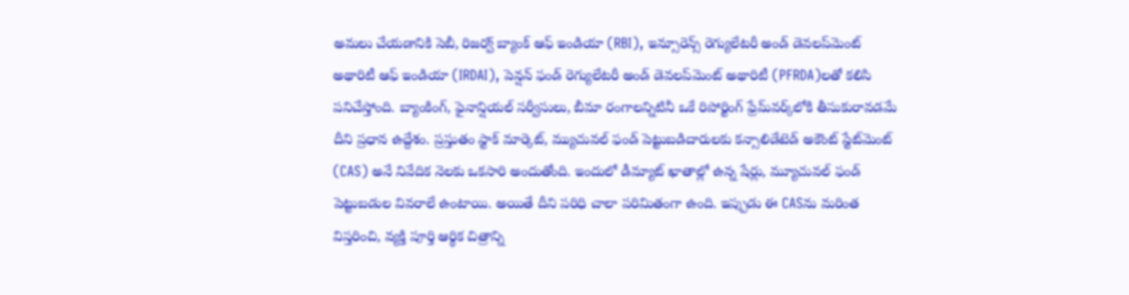అమలు చేయడానికి సెబీ, రిజర్వ్ బ్యాంక్ ఆఫ్ ఇండియా (RBI), ఇన్సూరెన్స్ రెగ్యులేటరీ అండ్ డెవలప్‌మెంట్ అథారిటీ ఆఫ్ ఇండియా (IRDAI), పెన్షన్ ఫండ్ రెగ్యులేటరీ అండ్ డెవలప్‌మెంట్ అథారిటీ (PFRDA)లతో కలిసి పనిచేస్తోంది. బ్యాంకింగ్, ఫైనాన్షియల్ సర్వీసులు, బీమా రంగాలన్నిటినీ ఒకే రిపోర్టింగ్ ఫ్రేమ్‌వర్క్‌లోకి తీసుకురావడమే దీని ప్రధాన ఉద్దేశం. ప్రస్తుతం స్టాక్ మార్కెట్, మ్యుచువల్ ఫండ్ పెట్టుబడిదారులకు కన్సాలిడేటెడ్ అకౌంట్ స్టేట్‌మెంట్ (CAS) అనే నివేదిక నెలకు ఒకసారి అందుతోంది. ఇందులో డీమ్యాట్ ఖాతాల్లో ఉన్న షేర్లు, మ్యూచువల్ ఫండ్ పెట్టుబడుల వివరాలే ఉంటాయి. అయితే దీని పరిధి చాలా పరిమితంగా ఉంది. ఇప్పుడు ఈ CASను మరింత విస్తరించి, వ్యక్తి పూర్తి ఆర్థిక చిత్రాన్ని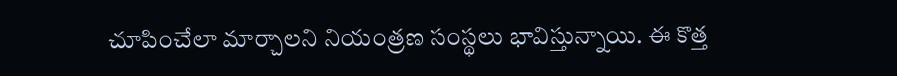చూపించేలా మార్చాలని నియంత్రణ సంస్థలు భావిస్తున్నాయి. ఈ కొత్త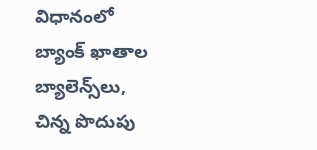విధానంలో బ్యాంక్ ఖాతాల బ్యాలెన్స్‌లు, చిన్న పొదుపు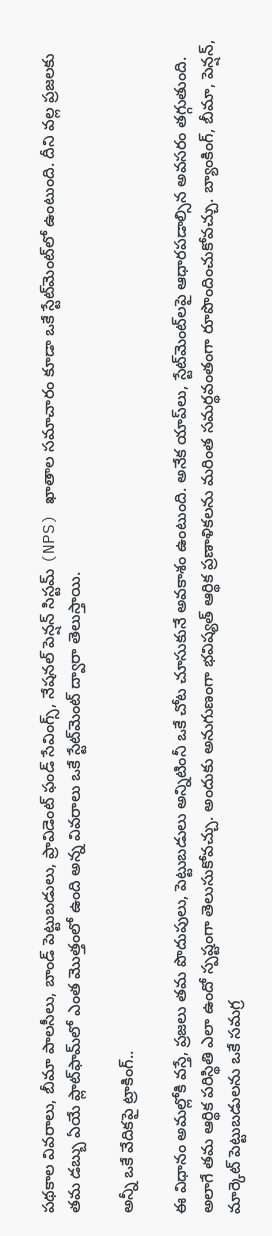పథకాల వివరాలు, బీమా పాలసీలు, బాండ్ పెట్టుబడులు, ప్రావిడెంట్ ఫండ్ సేవింగ్స్, నేషనల్ పెన్షన్ సిస్టమ్ (NPS) ఖాతాల సమాచారం కూడా ఒకే స్టేట్‌మెంట్‌లో ఉంటుంది. దీని వల్ల ప్ర‌జ‌ల‌కు త‌మ డ‌బ్బు ఏయే ప్లాట్‌ఫామ్‌లో ఎంత మొత్తంలో ఉంది అన్న వివ‌రాలు ఒకే స్టేట్‌మెంట్ ద్వారా తెలుస్తాయి.

అన్నీ ఒకే వేదిక‌పై ట్రాకింగ్‌..

ఈ విధానం అమల్లోకి వస్తే, ప్రజలు తమ పొదుపులు, పెట్టుబడులు అన్నిటింనీ ఒకే చోట చూసుకునే అవకాశం ఉంటుంది. అనేక యాప్‌లు, స్టేట్‌మెంట్‌లపై ఆధారపడాల్సిన అవసరం తగ్గుతుంది. అలాగే తమ ఆర్థిక ప‌రిస్థితి ఎలా ఉందో స్పష్టంగా తెలుసుకోవ‌చ్చు. అందుకు అనుగుణంగా భవిష్యత్ ఆర్థిక ప్రణాళికలను మరింత సమర్థవంతంగా రూపొందించుకోవచ్చు. బ్యాంకింగ్, బీమా, పెన్షన్, మార్కెట్ పెట్టుబడులను ఒకే సమగ్ర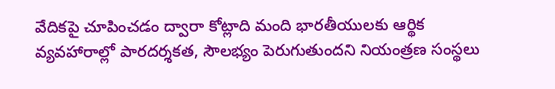వేదిక‌పై చూపించడం ద్వారా కోట్లాది మంది భారతీయులకు ఆర్థిక వ్యవహారాల్లో పారదర్శకత, సౌలభ్యం పెరుగుతుందని నియంత్రణ సంస్థలు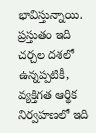భావిస్తున్నాయి. ప్రస్తుతం ఇది చర్చల దశలో ఉన్నప్పటికీ, వ్యక్తిగత ఆర్థిక నిర్వహణలో ఇది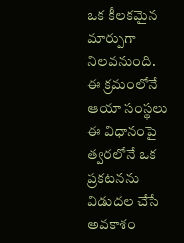ఒక కీలకమైన మార్పుగా నిలవనుంది. ఈ క్ర‌మంలోనే ఆయా సంస్థ‌లు ఈ విధానంపై త్వ‌ర‌లోనే ఒక ప్ర‌క‌ట‌న‌ను విడుద‌ల చేసే అవ‌కాశం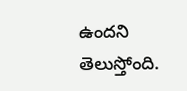ఉంద‌ని తెలుస్తోంది.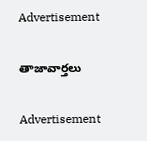Advertisement

తాజావార్తలు

Advertisement